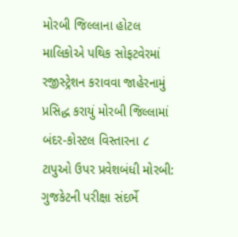મોરબી જિલ્લાના હોટલ માલિકોએ પથિક સોફટવેરમાં રજીસ્ટ્રેશન કરાવવા જાહેરનામું પ્રસિદ્ધ કરાયું મોરબી જિલ્લામાં બંદર-કોસ્ટલ વિસ્તારના ૮ ટાપુઓ ઉપર પ્રવેશબંધી મોરબી: ગુજકેટની પરીક્ષા સંદર્ભે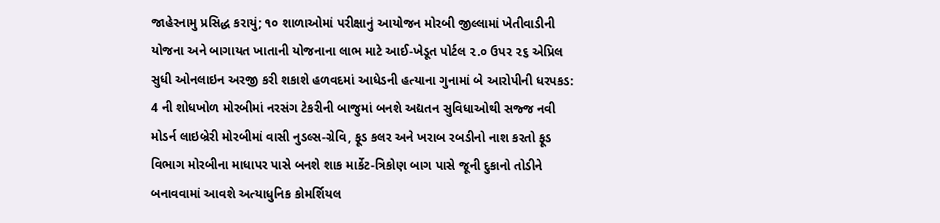જાહેરનામુ પ્રસિદ્ધ કરાયું; ૧૦ શાળાઓમાં પરીક્ષાનું આયોજન મોરબી જીલ્લામાં ખેતીવાડીની યોજના અને બાગાયત ખાતાની યોજનાના લાભ માટે આઈ-ખેડૂત પોર્ટલ ૨.૦ ઉપર ૨૬ એપ્રિલ સુધી ઓનલાઇન અરજી કરી શકાશે હળવદમાં આધેડની હત્યાના ગુનામાં બે આરોપીની ધરપકડ: 4 ની શોધખોળ મોરબીમાં નરસંગ ટેકરીની બાજુમાં બનશે અદ્યતન સુવિધાઓથી સજ્જ નવી મોડર્ન લાઇબ્રેરી મોરબીમાં વાસી નુડલ્સ-ગ્રેવિ, ફૂડ કલર અને ખરાબ રબડીનો નાશ કરતો ફૂડ વિભાગ મોરબીના માધાપર પાસે બનશે શાક માર્કેટ-ત્રિકોણ બાગ પાસે જૂની દુકાનો તોડીને બનાવવામાં આવશે અત્યાધુનિક કોમર્શિયલ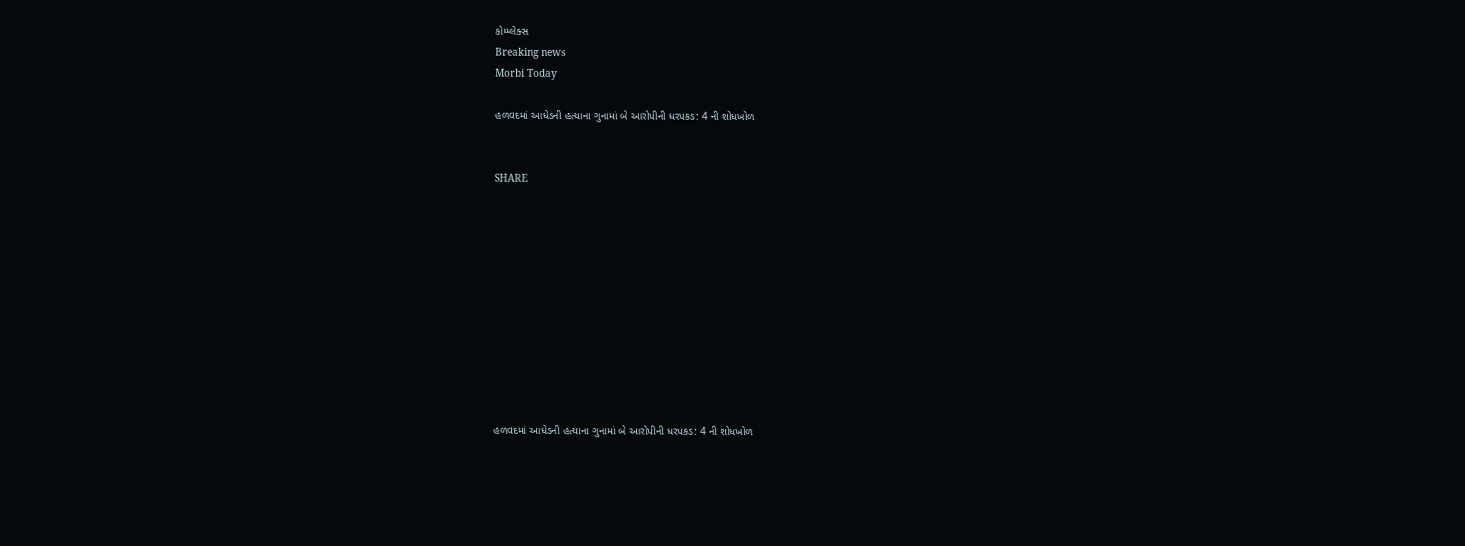કોમ્પ્લેક્સ
Breaking news
Morbi Today

હળવદમાં આધેડની હત્યાના ગુનામાં બે આરોપીની ધરપકડ: 4 ની શોધખોળ


SHARE











હળવદમાં આધેડની હત્યાના ગુનામાં બે આરોપીની ધરપકડ: 4 ની શોધખોળ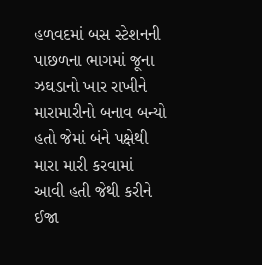હળવદમાં બસ સ્ટેશનની પાછળના ભાગમાં જૂના ઝઘડાનો ખાર રાખીને મારામારીનો બનાવ બન્યો હતો જેમાં બંને પક્ષેથી મારા મારી કરવામાં આવી હતી જેથી કરીને ઈજા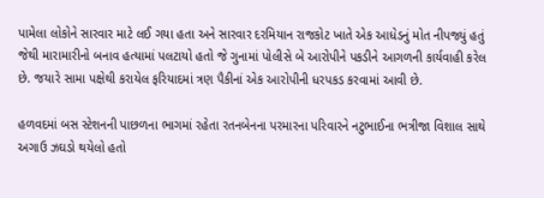પામેલા લોકોને સારવાર માટે લઈ ગયા હતા અને સારવાર દરમિયાન રાજકોટ ખાતે એક આધેડનું મોત નીપજ્યું હતું જેથી મારામારીનો બનાવ હત્યામાં પલટાયો હતો જે ગુનામાં પોલીસે બે આરોપીને પકડીને આગળની કાર્યવાહી કરેલ છે. જયારે સામા પક્ષેથી કરાયેલ ફરિયાદમાં ત્રણ પૈકીનાં એક આરોપીની ધરપકડ કરવામાં આવી છે.

હળવદમાં બસ સ્ટેશનની પાછળના ભાગમાં રહેતા રતનબેનના પરમારના પરિવારને નટુભાઈના ભત્રીજા વિશાલ સાથે અગાઉ ઝઘડો થયેલો હતો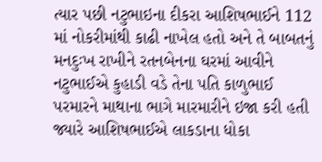ત્યાર પછી નટુભાઇના દીકરા આશિષભાઈને 112 માં નોકરીમાંથી કાઢી નાખેલ હતો અને તે બાબતનું મનદુઃખ રાખીને રતનબેનના ઘરમાં આવીને નટુભાઈએ કુહાડી વડે તેના પતિ કાળુભાઈ પરમારને માથાના ભાગે મારમારીને ઇજા કરી હતી જ્યારે આશિષભાઈએ લાકડાના ધોકા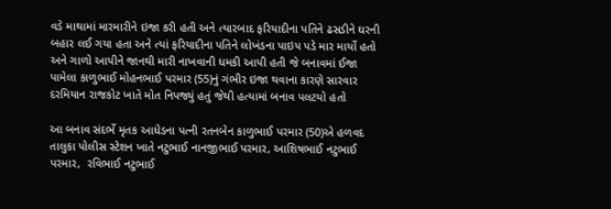વડે માથામાં મારમારીને ઇજા કરી હતી અને ત્યારબાદ ફરિયાદીના પતિને ઢસડીને ઘરની બહાર લઈ ગયા હતા અને ત્યાં ફરિયાદીના પતિને લોખંડના પાઇપ પડે માર માર્યો હતો અને ગાળો આપીને જાનથી મારી નાખવાની ધમકી આપી હતી જે બનાવમાં ઈજા પામેલા કાળુભાઈ મોહનભાઈ પરમાર (55)નું ગંભીર ઇજા થવાના કારણે સારવાર દરમિયાન રાજકોટ ખાતે મોત નિપજ્યું હતું જેથી હત્યામાં બનાવ પલટયો હતો

આ બનાવ સંદર્ભે મૃતક આધેડના પત્ની રતનબેન કાળુભાઈ પરમાર (50)એ હળવદ તાલુકા પોલીસ સ્ટેશન ખાતે નટુભાઈ નાનજીભાઈ પરમાર, આશિષભાઈ નટુભાઈ પરમાર,  રવિભાઈ નટુભાઈ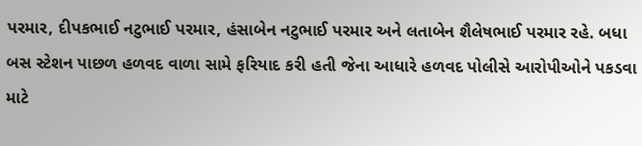પરમાર, દીપકભાઈ નટુભાઈ પરમાર, હંસાબેન નટુભાઈ પરમાર અને લતાબેન શૈલેષભાઈ પરમાર રહે. બધા બસ સ્ટેશન પાછળ હળવદ વાળા સામે ફરિયાદ કરી હતી જેના આધારે હળવદ પોલીસે આરોપીઓને પકડવા માટે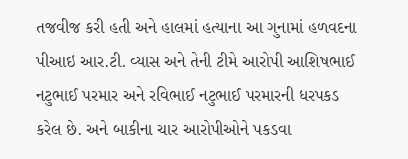તજવીજ કરી હતી અને હાલમાં હત્યાના આ ગુનામાં હળવદના પીઆઇ આર.ટી. વ્યાસ અને તેની ટીમે આરોપી આશિષભાઈ નટુભાઈ પરમાર અને રવિભાઈ નટુભાઈ પરમારની ધરપકડ કરેલ છે. અને બાકીના ચાર આરોપીઓને પકડવા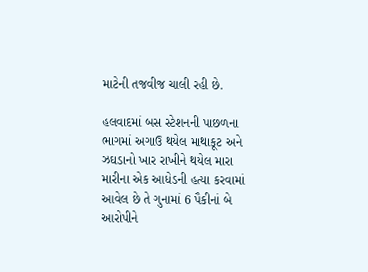માટેની તજવીજ ચાલી રહી છે.

હલવાદમાં બસ સ્ટેશનની પાછળના ભાગમાં અગાઉ થયેલ માથાકૂટ અને ઝઘડાનો ખાર રાખીને થયેલ મારા મારીના એક આધેડની હત્યા કરવામાં આવેલ છે તે ગુનામાં 6 પૈકીનાં બે આરોપીને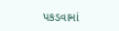પકડવામાં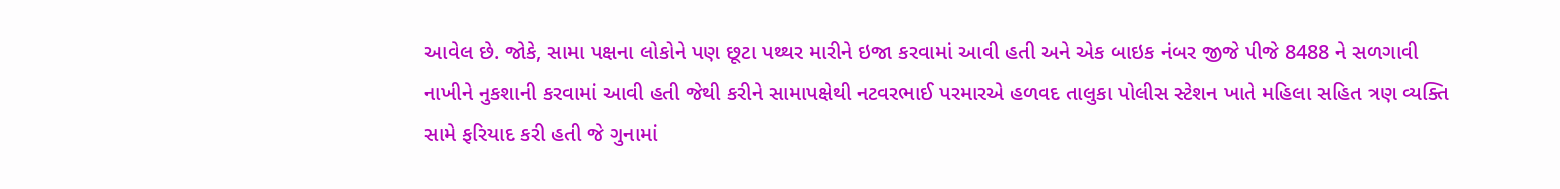આવેલ છે. જોકે, સામા પક્ષના લોકોને પણ છૂટા પથ્થર મારીને ઇજા કરવામાં આવી હતી અને એક બાઇક નંબર જીજે પીજે 8488 ને સળગાવી નાખીને નુકશાની કરવામાં આવી હતી જેથી કરીને સામાપક્ષેથી નટવરભાઈ પરમારએ હળવદ તાલુકા પોલીસ સ્ટેશન ખાતે મહિલા સહિત ત્રણ વ્યક્તિ સામે ફરિયાદ કરી હતી જે ગુનામાં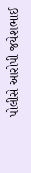પોલીસે આરોપી જયેશભાઈ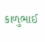કાળુભાઈ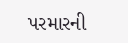પરમારની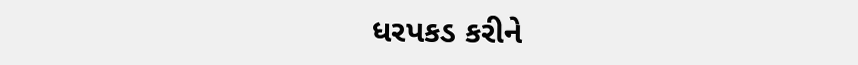ધરપકડ કરીને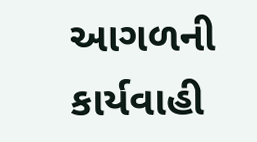આગળની કાર્યવાહી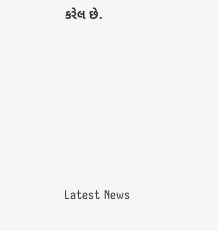કરેલ છે.






Latest News